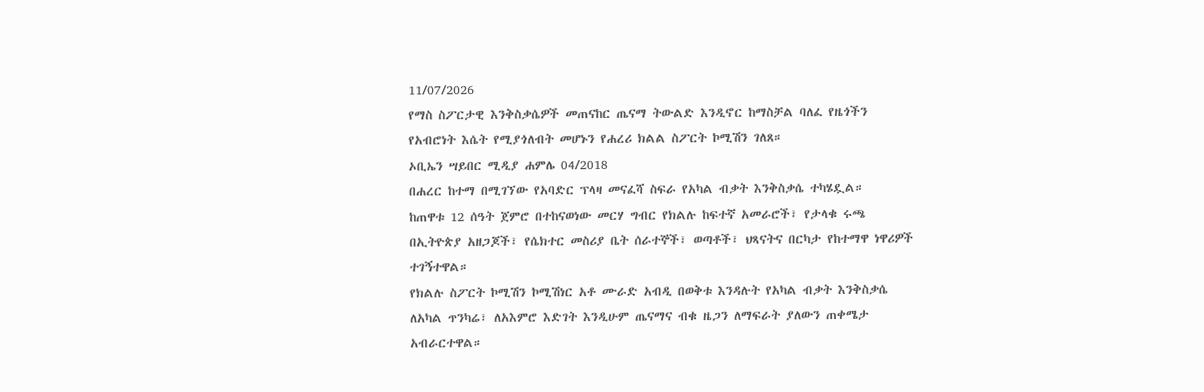11/07/2026
የማስ ስፖርታዊ እንቅስቃሴዎች መጠናከር ጤናማ ትውልድ እንዲኖር ከማስቻል ባለፈ የዜጎችን የአብሮነት እሴት የሚያጎለብት መሆኑን የሐረሪ ክልል ስፖርት ኮሚሽን ገለጸ።
ኦቢኤን ሣይበር ሚዲያ ሐምሌ 04/2018
በሐረር ከተማ በሚገኘው የአባድር ፕላዛ መናፈሻ ስፍራ የአካል ብቃት እንቅስቃሴ ተካሄዷል።
ከጠዋቱ 12 ሰዓት ጀምሮ በተከናወነው መርሃ ግብር የክልሉ ከፍተኛ አመራሮች፣ የታላቁ ሩጫ በኢትዮጵያ አዘጋጆች፣ የሴክተር መስሪያ ቤት ሰራተኞች፣ ወጣቶች፣ ህጻናትና በርካታ የከተማዋ ነዋሪዎች ተገኝተዋል።
የክልሉ ስፖርት ኮሚሽን ኮሚሽነር አቶ ሙራድ አብዲ በወቅቱ እንዳሉት የአካል ብቃት እንቅስቃሴ ለአካል ጥንካሬ፣ ለአእምሮ እድገት እንዲሁም ጤናማና ብቁ ዜጋን ለማፍራት ያለውን ጠቀሜታ አብራርተዋል።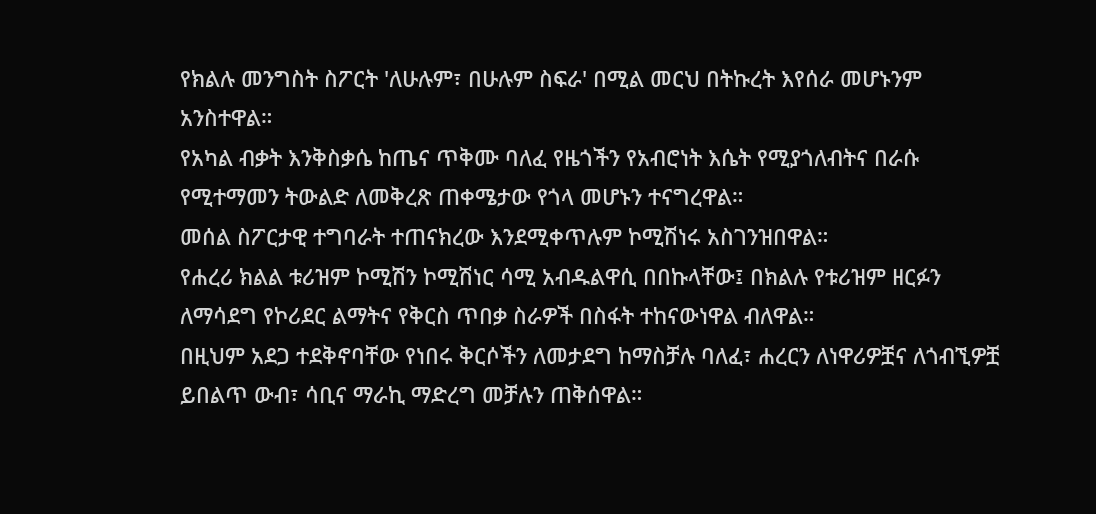የክልሉ መንግስት ስፖርት 'ለሁሉም፣ በሁሉም ስፍራ' በሚል መርህ በትኩረት እየሰራ መሆኑንም አንስተዋል።
የአካል ብቃት እንቅስቃሴ ከጤና ጥቅሙ ባለፈ የዜጎችን የአብሮነት እሴት የሚያጎለብትና በራሱ የሚተማመን ትውልድ ለመቅረጽ ጠቀሜታው የጎላ መሆኑን ተናግረዋል።
መሰል ስፖርታዊ ተግባራት ተጠናክረው እንደሚቀጥሉም ኮሚሽነሩ አስገንዝበዋል።
የሐረሪ ክልል ቱሪዝም ኮሚሽን ኮሚሽነር ሳሚ አብዱልዋሲ በበኩላቸው፤ በክልሉ የቱሪዝም ዘርፉን ለማሳደግ የኮሪደር ልማትና የቅርስ ጥበቃ ስራዎች በስፋት ተከናውነዋል ብለዋል።
በዚህም አደጋ ተደቅኖባቸው የነበሩ ቅርሶችን ለመታደግ ከማስቻሉ ባለፈ፣ ሐረርን ለነዋሪዎቿና ለጎብኚዎቿ ይበልጥ ውብ፣ ሳቢና ማራኪ ማድረግ መቻሉን ጠቅሰዋል።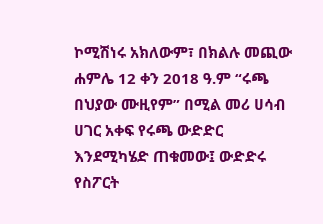ኮሚሽነሩ አክለውም፣ በክልሉ መጪው ሐምሌ 12 ቀን 2018 ዓ.ም “ሩጫ በህያው ሙዚየም” በሚል መሪ ሀሳብ ሀገር አቀፍ የሩጫ ውድድር እንደሚካሄድ ጠቁመው፤ ውድድሩ የስፖርት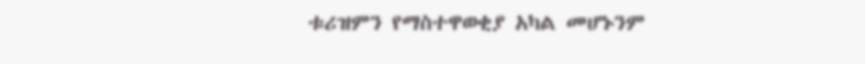ቱሪዝምን የማስተዋወቂያ አካል መሆኑንም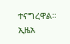ተናግረዋል። ኢዜአ